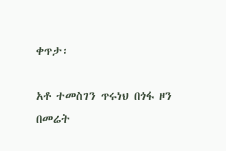ቀጥታ፡

አቶ ተመስገን ጥሩነህ በጎፋ ዞን በመሬት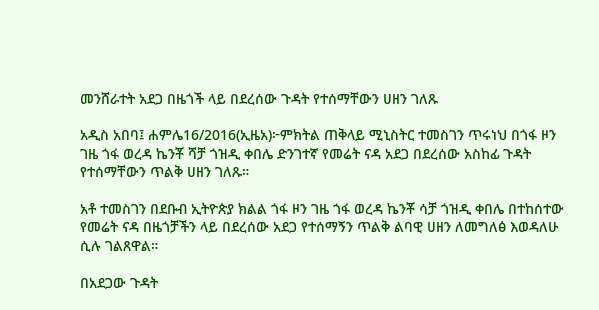መንሸራተት አደጋ በዜጎች ላይ በደረሰው ጉዳት የተሰማቸውን ሀዘን ገለጹ

አዲስ አበባ፤ ሐምሌ16/2016(ኢዜአ)፦ምክትል ጠቅላይ ሚኒስትር ተመስገን ጥሩነህ በጎፋ ዞን ገዜ ጎፋ ወረዳ ኬንቾ ሻቻ ጎዝዲ ቀበሌ ድንገተኛ የመሬት ናዳ አደጋ በደረሰው አስከፊ ጉዳት የተሰማቸውን ጥልቅ ሀዘን ገለጹ።

አቶ ተመስገን በደቡብ ኢትዮጵያ ክልል ጎፋ ዞን ገዜ ጎፋ ወረዳ ኬንቾ ሳቻ ጎዝዲ ቀበሌ በተከሰተው የመሬት ናዳ በዜጎቻችን ላይ በደረሰው አደጋ የተሰማኝን ጥልቅ ልባዊ ሀዘን ለመግለፅ እወዳለሁ ሲሉ ገልጸዋል።

በአደጋው ጉዳት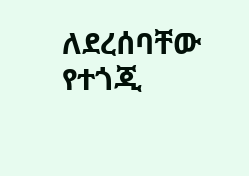ለደረሰባቸው የተጎጂ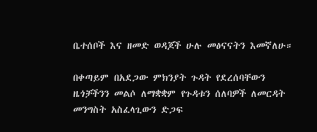ቤተሰቦች እና ዘመድ ወዳጆች ሁሉ መፅናናትን እመኛለሁ።

በቀጣይም በአደጋው ምክንያት ጉዳት የደረሰባቸውን ዜጎቻችንን መልሶ ለማቋቋም የጉዳቱን ሰለባዎች ለመርዳት መንግስት አስፈላጊውን ድጋፍ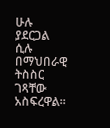ሁሉ ያደርጋል ሲሉ በማህበራዊ ትስስር ገጻቸው አስፍረዋል፡፡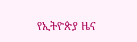የኢትዮጵያ ዜና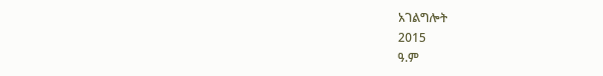አገልግሎት
2015
ዓ.ም